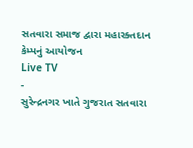સતવારા સમાજ દ્વારા મહારક્તદાન કેમ્પનું આયોજન
Live TV
-
સુરેન્દ્રનગર ખાતે ગુજરાત સતવારા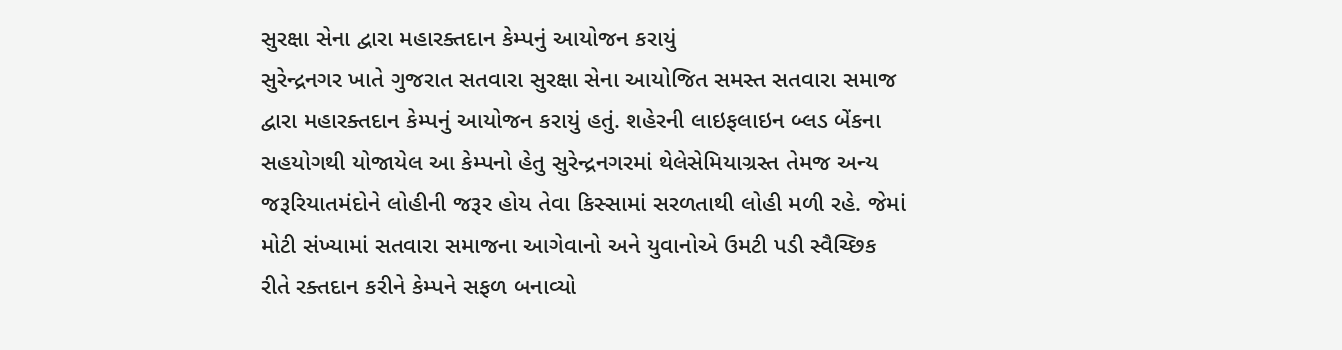સુરક્ષા સેના દ્વારા મહારક્તદાન કેમ્પનું આયોજન કરાયું
સુરેન્દ્રનગર ખાતે ગુજરાત સતવારા સુરક્ષા સેના આયોજિત સમસ્ત સતવારા સમાજ દ્વારા મહારક્તદાન કેમ્પનું આયોજન કરાયું હતું. શહેરની લાઇફલાઇન બ્લડ બેંકના સહયોગથી યોજાયેલ આ કેમ્પનો હેતુ સુરેન્દ્રનગરમાં થેલેસેમિયાગ્રસ્ત તેમજ અન્ય જરૂરિયાતમંદોને લોહીની જરૂર હોય તેવા કિસ્સામાં સરળતાથી લોહી મળી રહે. જેમાં મોટી સંખ્યામાં સતવારા સમાજના આગેવાનો અને યુવાનોએ ઉમટી પડી સ્વૈચ્છિક રીતે રક્તદાન કરીને કેમ્પને સફળ બનાવ્યો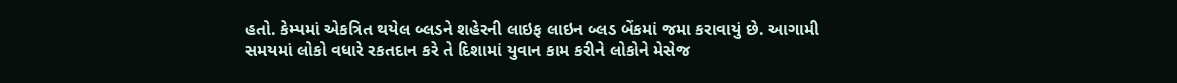હતો. કેમ્પમાં એકત્રિત થયેલ બ્લડને શહેરની લાઇફ લાઇન બ્લડ બેંકમાં જમા કરાવાયું છે. આગામી સમયમાં લોકો વધારે રકતદાન કરે તે દિશામાં યુવાન કામ કરીને લોકોને મેસેજ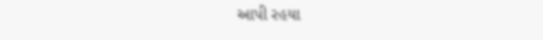આપી રહયા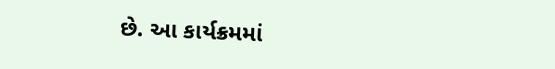છે. આ કાર્યક્રમમાં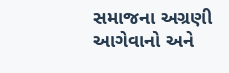સમાજના અગ્રણી આગેવાનો અને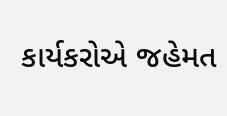કાર્યકરોએ જહેમત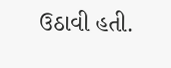ઉઠાવી હતી.